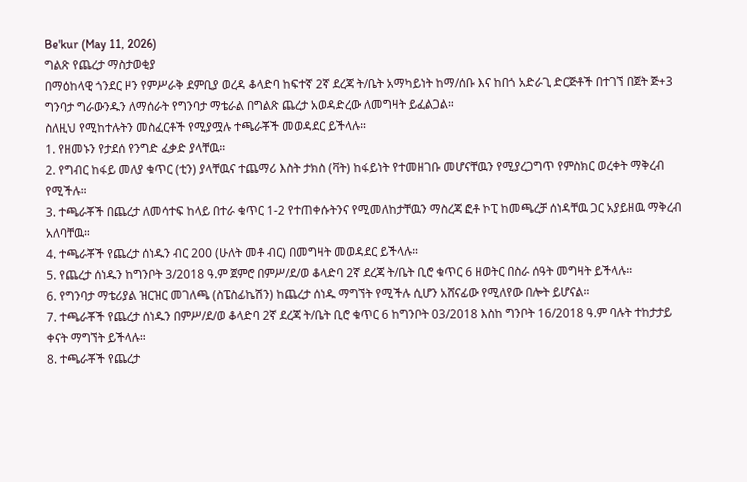Be'kur (May 11, 2026)
ግልጽ የጨረታ ማስታወቂያ
በማዕከላዊ ጎንደር ዞን የምሥራቅ ደምቢያ ወረዳ ቆላድባ ከፍተኛ 2ኛ ደረጃ ት/ቤት አማካይነት ከማ/ሰቡ እና ከበጎ አድራጊ ድርጅቶች በተገኘ በጀት ጅ+3 ግንባታ ግራውንዱን ለማሰራት የግንባታ ማቴራል በግልጽ ጨረታ አወዳድረው ለመግዛት ይፈልጋል።
ስለዚህ የሚከተሉትን መስፈርቶች የሚያሟሉ ተጫራቾች መወዳደር ይችላሉ።
1. የዘመኑን የታደሰ የንግድ ፈቃድ ያላቸዉ።
2. የግብር ከፋይ መለያ ቁጥር (ቲን) ያላቸዉና ተጨማሪ እስት ታክስ (ቫት) ከፋይነት የተመዘገቡ መሆናቸዉን የሚያረጋግጥ የምስክር ወረቀት ማቅረብ የሚችሉ።
3. ተጫራቾች በጨረታ ለመሳተፍ ከላይ በተራ ቁጥር 1-2 የተጠቀሱትንና የሚመለከታቸዉን ማስረጃ ፎቶ ኮፒ ከመጫረቻ ሰነዳቸዉ ጋር አያይዘዉ ማቅረብ አለባቸዉ።
4. ተጫራቾች የጨረታ ሰነዱን ብር 200 (ሁለት መቶ ብር) በመግዛት መወዳደር ይችላሉ።
5. የጨረታ ሰነዱን ከግንቦት 3/2018 ዓ.ም ጀምሮ በምሥ/ደ/ወ ቆላድባ 2ኛ ደረጃ ት/ቤት ቢሮ ቁጥር 6 ዘወትር በስራ ሰዓት መግዛት ይችላሉ።
6. የግንባታ ማቴሪያል ዝርዝር መገለጫ (ስፔስፊኬሽን) ከጨረታ ሰነዱ ማግኘት የሚችሉ ሲሆን አሸናፊው የሚለየው በሎት ይሆናል።
7. ተጫራቾች የጨረታ ሰነዱን በምሥ/ደ/ወ ቆላድባ 2ኛ ደረጃ ት/ቤት ቢሮ ቁጥር 6 ከግንቦት 03/2018 እስከ ግንቦት 16/2018 ዓ.ም ባሉት ተከታታይ ቀናት ማግኘት ይችላሉ።
8. ተጫራቾች የጨረታ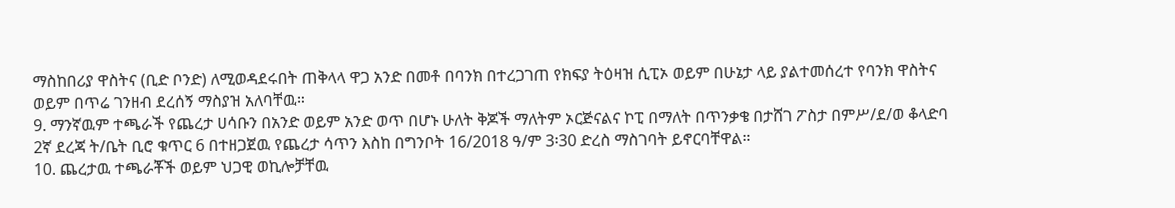ማስከበሪያ ዋስትና (ቢድ ቦንድ) ለሚወዳደሩበት ጠቅላላ ዋጋ አንድ በመቶ በባንክ በተረጋገጠ የክፍያ ትዕዛዝ ሲፒኦ ወይም በሁኔታ ላይ ያልተመሰረተ የባንክ ዋስትና ወይም በጥሬ ገንዘብ ደረሰኝ ማስያዝ አለባቸዉ።
9. ማንኛዉም ተጫራች የጨረታ ሀሳቡን በአንድ ወይም አንድ ወጥ በሆኑ ሁለት ቅጆች ማለትም ኦርጅናልና ኮፒ በማለት በጥንቃቄ በታሸገ ፖስታ በምሥ/ደ/ወ ቆላድባ 2ኛ ደረጃ ት/ቤት ቢሮ ቁጥር 6 በተዘጋጀዉ የጨረታ ሳጥን እስከ በግንቦት 16/2018 ዓ/ም 3፡30 ድረስ ማስገባት ይኖርባቸዋል።
10. ጨረታዉ ተጫራቾች ወይም ህጋዊ ወኪሎቻቸዉ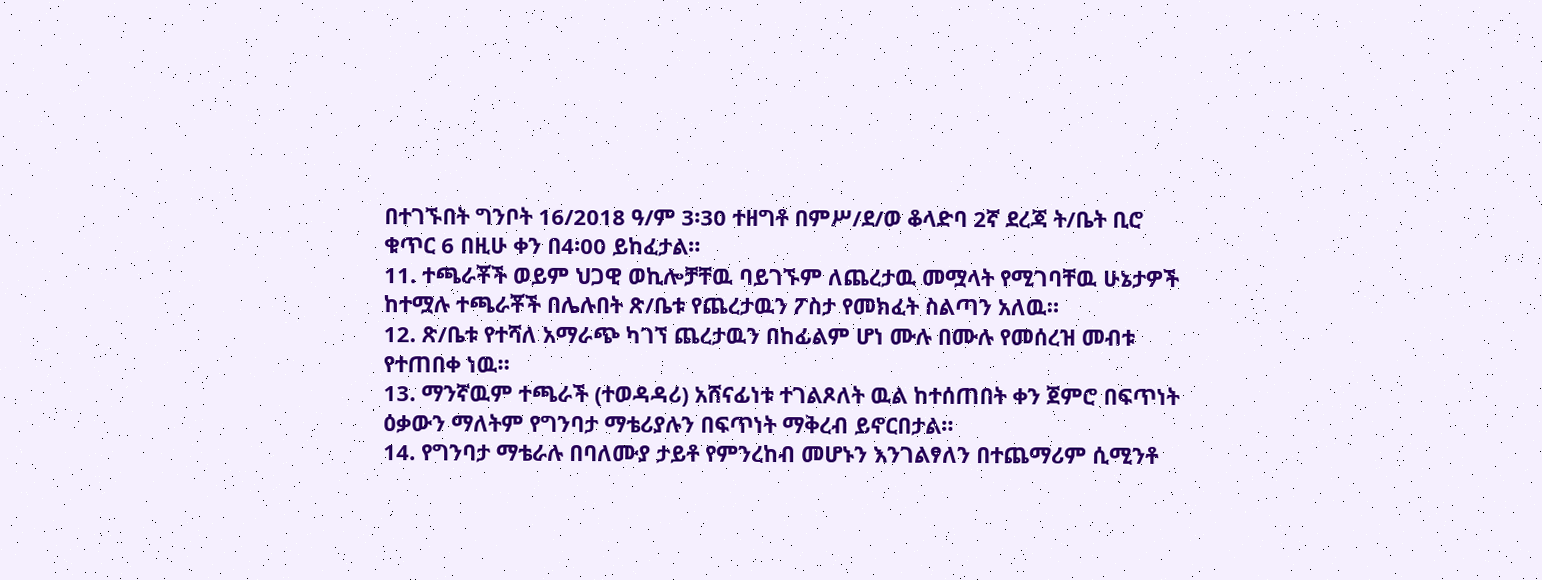በተገኙበት ግንቦት 16/2018 ዓ/ም 3፡30 ተዘግቶ በምሥ/ደ/ወ ቆላድባ 2ኛ ደረጃ ት/ቤት ቢሮ ቁጥር 6 በዚሁ ቀን በ4፡00 ይከፈታል።
11. ተጫራቾች ወይም ህጋዊ ወኪሎቻቸዉ ባይገኙም ለጨረታዉ መሟላት የሚገባቸዉ ሁኔታዎች ከተሟሉ ተጫራቾች በሌሉበት ጽ/ቤቱ የጨረታዉን ፖስታ የመክፈት ስልጣን አለዉ።
12. ጽ/ቤቱ የተሻለ አማራጭ ካገኘ ጨረታዉን በከፊልም ሆነ ሙሉ በሙሉ የመሰረዝ መብቱ የተጠበቀ ነዉ።
13. ማንኛዉም ተጫራች (ተወዳዳሪ) አሸናፊነቱ ተገልጾለት ዉል ከተሰጠበት ቀን ጀምሮ በፍጥነት ዕቃውን ማለትም የግንባታ ማቴሪያሉን በፍጥነት ማቅረብ ይኖርበታል።
14. የግንባታ ማቴራሉ በባለሙያ ታይቶ የምንረከብ መሆኑን እንገልፃለን በተጨማሪም ሲሚንቶ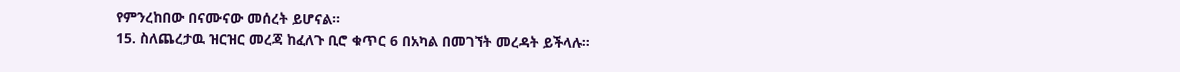የምንረከበው በናሙናው መሰረት ይሆናል።
15. ስለጨረታዉ ዝርዝር መረጃ ከፈለጉ ቢሮ ቁጥር 6 በአካል በመገኘት መረዳት ይችላሉ።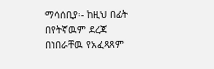ማሳሰቢያ፡- ከዚህ በፊት በየትኛዉም ደረጃ በነበራቸዉ የአፈጻጸም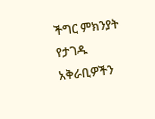ችግር ምክንያት የታገዱ አቅራቢዎችን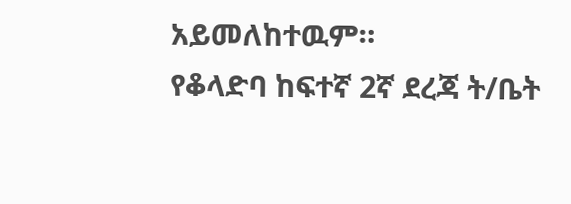አይመለከተዉም።
የቆላድባ ከፍተኛ 2ኛ ደረጃ ት/ቤት